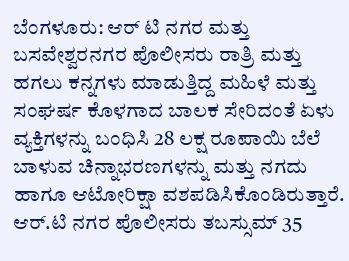ಬೆಂಗಳೂರು: ಆರ್ ಟಿ ನಗರ ಮತ್ತು ಬಸವೇಶ್ವರನಗರ ಪೊಲೀಸರು ರಾತ್ರಿ ಮತ್ತು ಹಗಲು ಕನ್ನಗಳು ಮಾಡುತ್ತಿದ್ದ ಮಹಿಳೆ ಮತ್ತು ಸಂಘರ್ಷ ಕೊಳಗಾದ ಬಾಲಕ ಸೇರಿದಂತೆ ಏಳು ವ್ಯಕ್ತಿಗಳನ್ನು ಬಂಧಿಸಿ 28 ಲಕ್ಷ ರೂಪಾಯಿ ಬೆಲೆ ಬಾಳುವ ಚಿನ್ನಾಭರಣಗಳನ್ನು ಮತ್ತು ನಗದು ಹಾಗೂ ಆಟೋರಿಕ್ಷಾ ವಶಪಡಿಸಿಕೊಂಡಿರುತ್ತಾರೆ.
ಆರ್.ಟಿ ನಗರ ಪೊಲೀಸರು ತಬಸ್ಸುಮ್ 35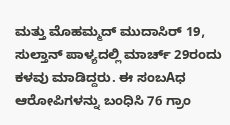ಮತ್ತು ಮೊಹಮ್ಮದ್ ಮುದಾಸಿರ್ 19, ಸುಲ್ತಾನ್ ಪಾಳ್ಯದಲ್ಲಿ ಮಾರ್ಚ್ 29ರಂದು ಕಳವು ಮಾಡಿದ್ದರು. ಈ ಸಂಬAಧ ಆರೋಪಿಗಳನ್ನು ಬಂಧಿಸಿ 76 ಗ್ರಾಂ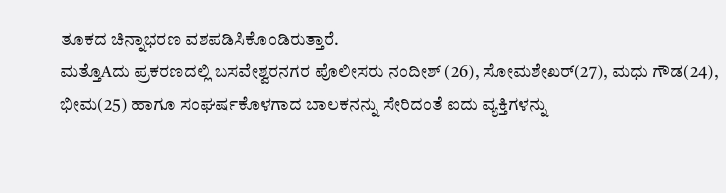ತೂಕದ ಚಿನ್ನಾಭರಣ ವಶಪಡಿಸಿಕೊಂಡಿರುತ್ತಾರೆ.
ಮತ್ತೊAದು ಪ್ರಕರಣದಲ್ಲಿ ಬಸವೇಶ್ವರನಗರ ಪೊಲೀಸರು ನಂದೀಶ್ (26), ಸೋಮಶೇಖರ್(27), ಮಧು ಗೌಡ(24), ಭೀಮ(25) ಹಾಗೂ ಸಂಘರ್ಷಕೊಳಗಾದ ಬಾಲಕನನ್ನು ಸೇರಿದಂತೆ ಐದು ವ್ಯಕ್ತಿಗಳನ್ನು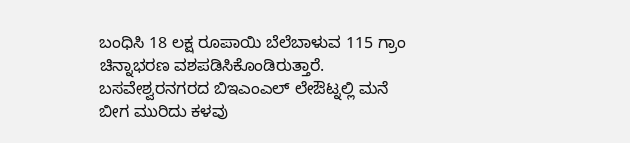ಬಂಧಿಸಿ 18 ಲಕ್ಷ ರೂಪಾಯಿ ಬೆಲೆಬಾಳುವ 115 ಗ್ರಾಂ ಚಿನ್ನಾಭರಣ ವಶಪಡಿಸಿಕೊಂಡಿರುತ್ತಾರೆ.
ಬಸವೇಶ್ವರನಗರದ ಬಿಇಎಂಎಲ್ ಲೇಔಟ್ನಲ್ಲಿ ಮನೆ ಬೀಗ ಮುರಿದು ಕಳವು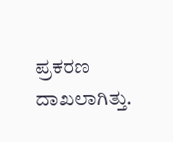ಪ್ರಕರಣ ದಾಖಲಾಗಿತ್ತು.